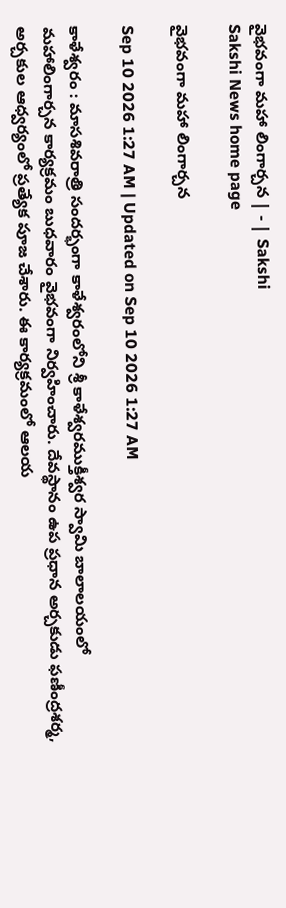వైభవంగా మహా లింగార్చన | - | Sakshi
Sakshi News home page

వైభవంగా మహా లింగార్చన

Sep 10 2026 1:27 AM | Updated on Sep 10 2026 1:27 AM

కాళేశ్వరం : మాసశివరాత్రి సందర్భంగా కాళేశ్వరంలోని శ్రీ కాళేశ్వరముక్తీశ్వర స్వామి బాలాలయంలో మహాలింగార్చన కార్యక్రమం బుధవారం వైభవంగా నిర్వహించారు. దేవస్థానం ఉప ప్రధాన అర్చకుడు ఫణీంద్రశర్మ, అర్చకుల ఆధ్వర్యంలో ప్రత్యేక పూజ చేశారు. ఈ కార్యక్రమంలో ఆలయ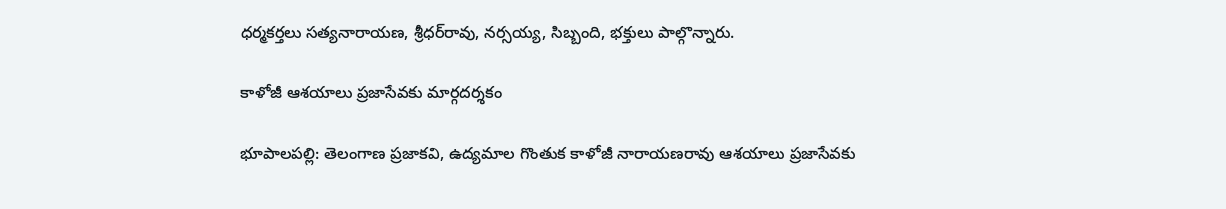ధర్మకర్తలు సత్యనారాయణ, శ్రీధర్‌రావు, నర్సయ్య, సిబ్బంది, భక్తులు పాల్గొన్నారు.

కాళోజీ ఆశయాలు ప్రజాసేవకు మార్గదర్శకం

భూపాలపల్లి: తెలంగాణ ప్రజాకవి, ఉద్యమాల గొంతుక కాళోజీ నారాయణరావు ఆశయాలు ప్రజాసేవకు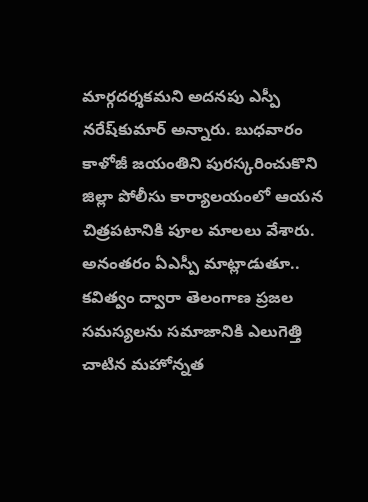మార్గదర్శకమని అదనపు ఎస్పీ నరేష్‌కుమార్‌ అన్నారు. బుధవారం కాళోజీ జయంతిని పురస్కరించుకొని జిల్లా పోలీసు కార్యాలయంలో ఆయన చిత్రపటానికి పూల మాలలు వేశారు. అనంతరం ఏఎస్పీ మాట్లాడుతూ.. కవిత్వం ద్వారా తెలంగాణ ప్రజల సమస్యలను సమాజానికి ఎలుగెత్తి చాటిన మహోన్నత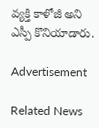వ్యక్తి కాళోజీ అని ఎస్పీ కొనియాడారు.

Advertisement

Related News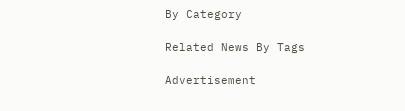By Category

Related News By Tags

Advertisement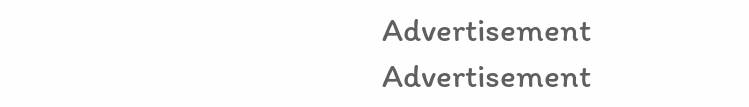Advertisement
Advertisement